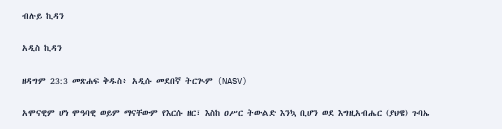ብሉይ ኪዳን

አዲስ ኪዳን

ዘዳግም 23:3 መጽሐፍ ቅዱስ፥ አዲሱ መደበኛ ትርጒም (NASV)

አሞናዊም ሆነ ሞዓባዊ ወይም ማናቸውም የእርሱ ዘር፣ እስከ ዐሥር ትውልድ እንኳ ቢሆን ወደ እግዚአብሔር (ያህዌ) ጉባኤ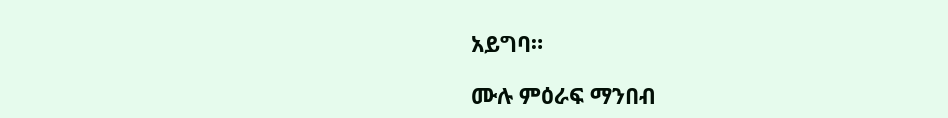አይግባ።

ሙሉ ምዕራፍ ማንበብ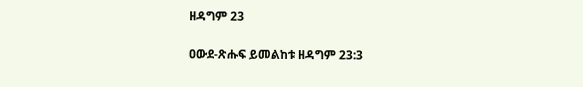ዘዳግም 23

ዐውደ-ጽሑፍ ይመልከቱ ዘዳግም 23:3